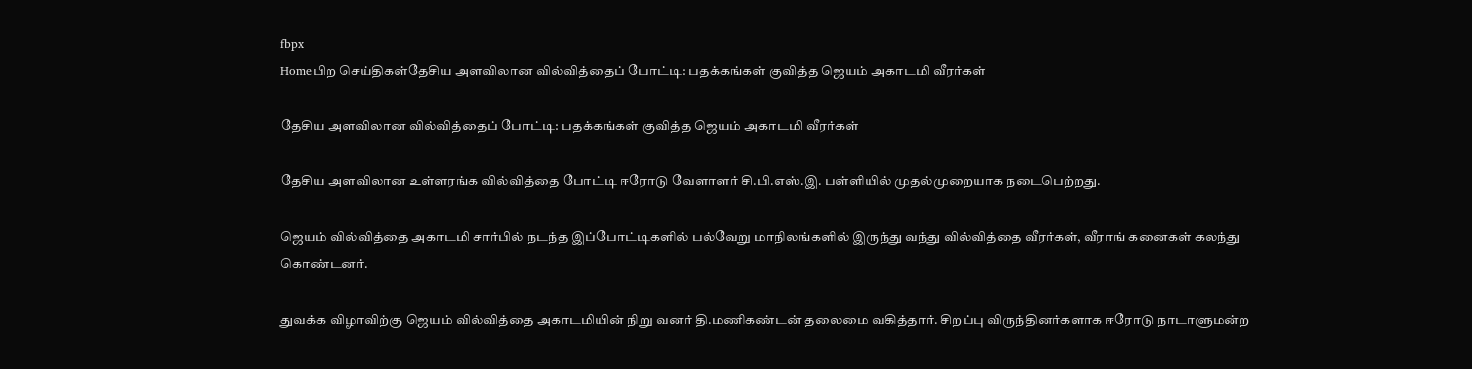fbpx
Homeபிற செய்திகள்தேசிய அளவிலான வில்வித்தைப் போட்டி: பதக்கங்கள் குவித்த ஜெயம் அகாடமி வீரர்கள்

தேசிய அளவிலான வில்வித்தைப் போட்டி: பதக்கங்கள் குவித்த ஜெயம் அகாடமி வீரர்கள்

தேசிய அளவிலான உள்ளரங்க வில்வித்தை போட்டி ஈரோடு வேளாளர் சி.பி.எஸ்.இ. பள்ளியில் முதல்முறையாக நடைபெற்றது.

ஜெயம் வில்வித்தை அகாடமி சார்பில் நடந்த இப்போட்டிகளில் பல்வேறு மாநிலங்களில் இருந்து வந்து வில்வித்தை வீரர்கள், வீராங் கனைகள் கலந்து கொண்டனர்.

துவக்க விழாவிற்கு ஜெயம் வில்வித்தை அகாடமியின் நிறு வனர் தி.மணிகண்டன் தலைமை வகித்தார். சிறப்பு விருந்தினர்களாக ஈரோடு நாடாளுமன்ற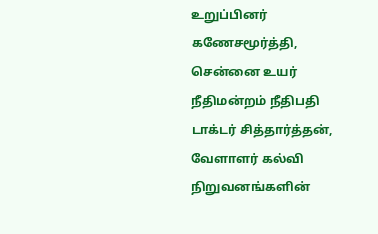உறுப்பினர் கணேசமூர்த்தி, சென்னை உயர் நீதிமன்றம் நீதிபதி டாக்டர் சித்தார்த்தன், வேளாளர் கல்வி நிறுவனங்களின்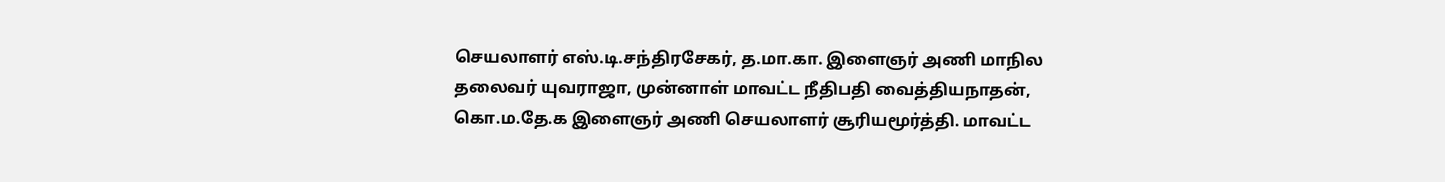செயலாளர் எஸ்.டி.சந்திரசேகர், த.மா.கா. இளைஞர் அணி மாநில தலைவர் யுவராஜா, முன்னாள் மாவட்ட நீதிபதி வைத்தியநாதன், கொ.ம.தே.க இளைஞர் அணி செயலாளர் சூரியமூர்த்தி. மாவட்ட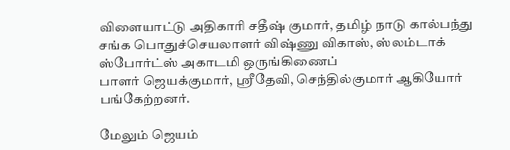விளையாட்டு அதிகாரி சதீஷ் குமார், தமிழ் நாடு கால்பந்து சங்க பொதுச்செயலாளர் விஷ்ணு விகாஸ், ஸ்லம்டாக் ஸ்போர்ட்ஸ் அகாடமி ஒருங்கிணைப்
பாளர் ஜெயக்குமார், ஸ்ரீதேவி, செந்தில்குமார் ஆகியோர் பங்கேற்றனர்.

மேலும் ஜெயம்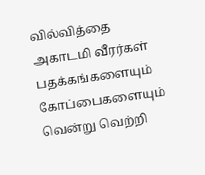வில்வித்தை அகாடமி வீரர்கள் பதக்கங்களையும் கோப்பைகளையும் வென்று வெற்றி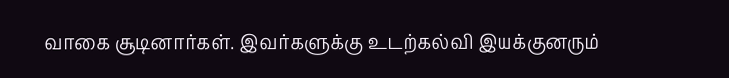வாகை சூடினார்கள். இவர்களுக்கு உடற்கல்வி இயக்குனரும்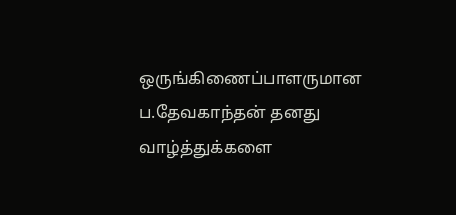ஒருங்கிணைப்பாளருமான ப.தேவகாந்தன் தனது வாழ்த்துக்களை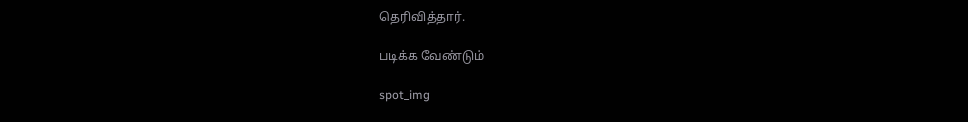தெரிவித்தார்.

படிக்க வேண்டும்

spot_img